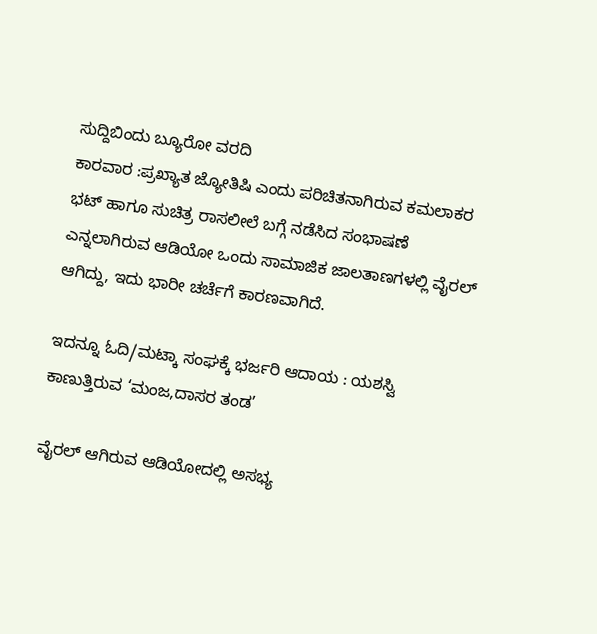ಸುದ್ದಿಬಿಂದು ಬ್ಯೂರೋ ವರದಿ
ಕಾರವಾರ :ಪ್ರಖ್ಯಾತ ಜ್ಯೋತಿಷಿ ಎಂದು ಪರಿಚಿತನಾಗಿರುವ ಕಮಲಾಕರ ಭಟ್ ಹಾಗೂ ಸುಚಿತ್ರ ರಾಸಲೀಲೆ ಬಗ್ಗೆ ನಡೆಸಿದ ಸಂಭಾಷಣೆ ಎನ್ನಲಾಗಿರುವ ಆಡಿಯೋ ಒಂದು ಸಾಮಾಜಿಕ ಜಾಲತಾಣಗಳಲ್ಲಿ ವೈರಲ್ ಆಗಿದ್ದು, ಇದು ಭಾರೀ ಚರ್ಚೆಗೆ ಕಾರಣವಾಗಿದೆ.

ಇದನ್ನೂ ಓದಿ/ಮಟ್ಕಾ ಸಂಘಕ್ಕೆ ಭರ್ಜರಿ ಆದಾಯ : ಯಶಸ್ವಿ ಕಾಣುತ್ತಿರುವ ‘ಮಂಜ,ದಾಸರ ತಂಡ’

ವೈರಲ್ ಆಗಿರುವ ಆಡಿಯೋದಲ್ಲಿ ಅಸಭ್ಯ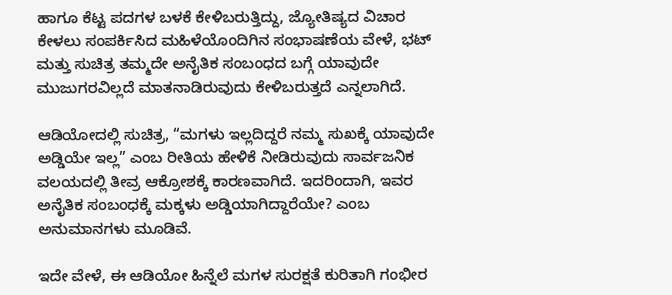ಹಾಗೂ ಕೆಟ್ಟ ಪದಗಳ ಬಳಕೆ ಕೇಳಿಬರುತ್ತಿದ್ದು, ಜ್ಯೋತಿಷ್ಯದ ವಿಚಾರ ಕೇಳಲು ಸಂಪರ್ಕಿಸಿದ ಮಹಿಳೆಯೊಂದಿಗಿನ ಸಂಭಾಷಣೆಯ ವೇಳೆ, ಭಟ್ ಮತ್ತು ಸುಚಿತ್ರ ತಮ್ಮದೇ ಅನೈತಿಕ ಸಂಬಂಧದ ಬಗ್ಗೆ ಯಾವುದೇ ಮುಜುಗರವಿಲ್ಲದೆ ಮಾತನಾಡಿರುವುದು ಕೇಳಿಬರುತ್ತದೆ ಎನ್ನಲಾಗಿದೆ.

ಆಡಿಯೋದಲ್ಲಿ ಸುಚಿತ್ರ, “ಮಗಳು ಇಲ್ಲದಿದ್ದರೆ ನಮ್ಮ ಸುಖಕ್ಕೆ ಯಾವುದೇ ಅಡ್ಡಿಯೇ ಇಲ್ಲ” ಎಂಬ ರೀತಿಯ ಹೇಳಿಕೆ ನೀಡಿರುವುದು ಸಾರ್ವಜನಿಕ ವಲಯದಲ್ಲಿ ತೀವ್ರ ಆಕ್ರೋಶಕ್ಕೆ ಕಾರಣವಾಗಿದೆ. ಇದರಿಂದಾಗಿ, ಇವರ ಅನೈತಿಕ ಸಂಬಂಧಕ್ಕೆ ಮಕ್ಕಳು ಅಡ್ಡಿಯಾಗಿದ್ದಾರೆಯೇ? ಎಂಬ ಅನುಮಾನಗಳು ಮೂಡಿವೆ.

ಇದೇ ವೇಳೆ, ಈ ಆಡಿಯೋ ಹಿನ್ನೆಲೆ ಮಗಳ ಸುರಕ್ಷತೆ ಕುರಿತಾಗಿ ಗಂಭೀರ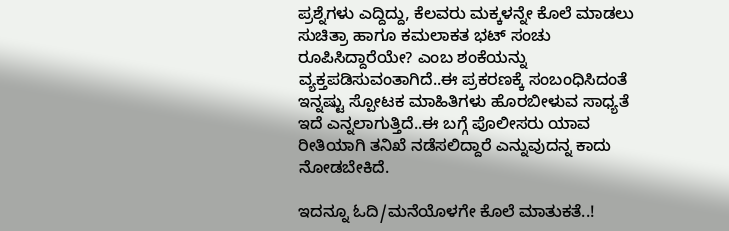ಪ್ರಶ್ನೆಗಳು ಎದ್ದಿದ್ದು, ಕೆಲವರು ಮಕ್ಕಳನ್ನೇ ಕೊಲೆ ಮಾಡಲು ಸುಚಿತ್ರಾ ಹಾಗೂ ಕಮಲಾಕತ ಭಟ್ ಸಂಚು ರೂಪಿಸಿದ್ದಾರೆಯೇ? ಎಂಬ ಶಂಕೆಯನ್ನು ವ್ಯಕ್ತಪಡಿಸುವಂತಾಗಿದೆ..ಈ ಪ್ರಕರಣಕ್ಕೆ ಸಂಬಂಧಿಸಿದಂತೆ ಇನ್ನಷ್ಟು ಸ್ಪೋಟಕ ಮಾಹಿತಿಗಳು ಹೊರಬೀಳುವ ಸಾಧ್ಯತೆ ಇದೆ ಎನ್ನಲಾಗುತ್ತಿದೆ..ಈ ಬಗ್ಗೆ ಪೊಲೀಸರು ಯಾವ ರೀತಿಯಾಗಿ ತನಿಖೆ‌ ನಡೆಸಲಿದ್ದಾರೆ ಎನ್ನುವುದನ್ನ ಕಾದು ನೋಡಬೇಕಿದೆ.

ಇದನ್ನೂ ಓದಿ/ಮನೆಯೊಳಗೇ ಕೊಲೆ ಮಾತುಕತೆ..!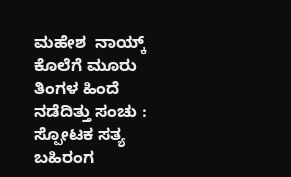ಮಹೇಶ  ನಾಯ್ಕ್ ಕೊಲೆಗೆ ಮೂರು ತಿಂಗಳ ಹಿಂದೆ ನಡೆದಿತ್ತು ಸಂಚು : ಸ್ಪೋಟಕ ಸತ್ಯ ಬಹಿರಂಗ